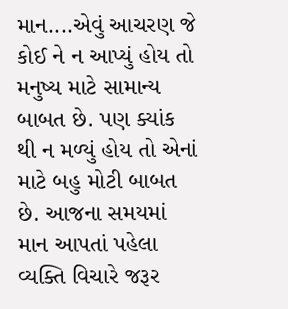માન....એવું આચરણ જે કોઈ ને ન આપ્યું હોય તો મનુષ્ય માટે સામાન્ય બાબત છે. પણ ક્યાંક થી ન મળ્યું હોય તો એનાં માટે બહુ મોટી બાબત છે. આજના સમયમાં માન આપતાં પહેલા વ્યક્તિ વિચારે જરૂર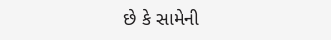છે કે સામેની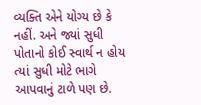વ્યક્તિ એને યોગ્ય છે કે નહીં. અને જ્યાં સુધી પોતાનો કોઈ સ્વાર્થ ન હોય ત્યાં સુધી મોટે ભાગે આપવાનું ટાળે પણ છે.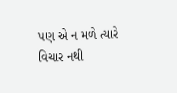પણ એ ન મળે ત્યારે વિચાર નથી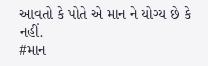આવતો કે પોતે એ માન ને યોગ્ય છે કે નહીં.
#માન